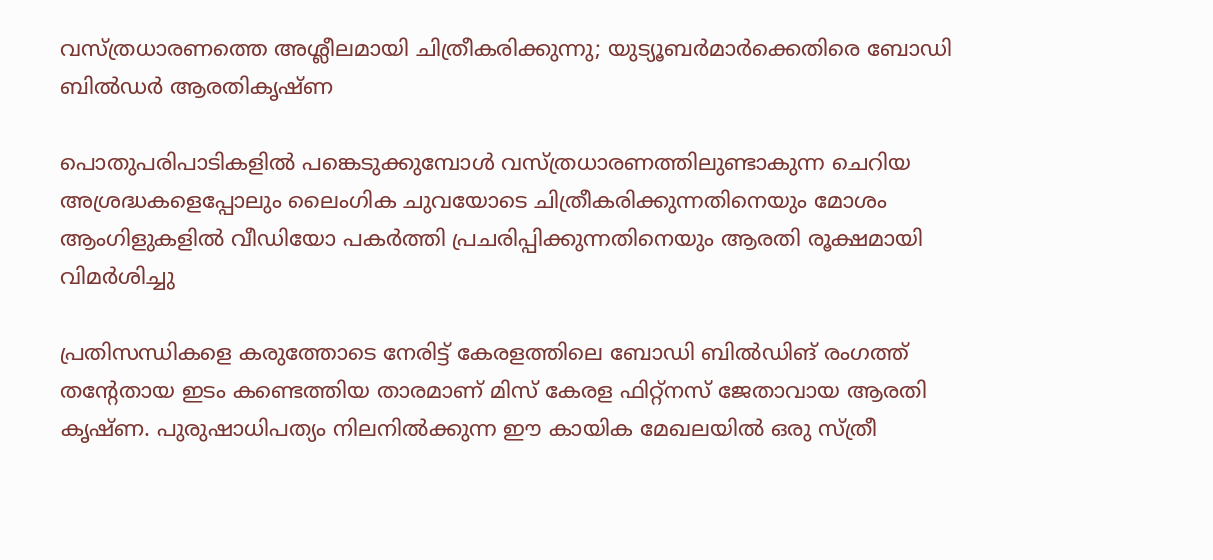വസ്ത്രധാരണത്തെ അശ്ലീലമായി ചിത്രീകരിക്കുന്നു; യുട്യൂബർമാർക്കെതിരെ ബോഡി ബിൽഡർ ആരതികൃഷ്ണ

പൊതുപരിപാടികളിൽ പങ്കെടുക്കുമ്പോൾ വസ്ത്രധാരണത്തിലുണ്ടാകുന്ന ചെറിയ അശ്രദ്ധകളെപ്പോലും ലൈംഗിക ചുവയോടെ ചിത്രീകരിക്കുന്നതിനെയും മോശം ആംഗിളുകളിൽ വീഡിയോ പകർത്തി പ്രചരിപ്പിക്കുന്നതിനെയും ആരതി രൂക്ഷമായി വിമർശിച്ചു

പ്രതിസന്ധികളെ കരുത്തോടെ നേരിട്ട് കേരളത്തിലെ ബോഡി ബിൽഡിങ് രംഗത്ത് തന്റേതായ ഇടം കണ്ടെത്തിയ താരമാണ് മിസ് കേരള ഫിറ്റ്‌നസ് ജേതാവായ ആരതി കൃഷ്ണ. പുരുഷാധിപത്യം നിലനിൽക്കുന്ന ഈ കായിക മേഖലയിൽ ഒരു സ്ത്രീ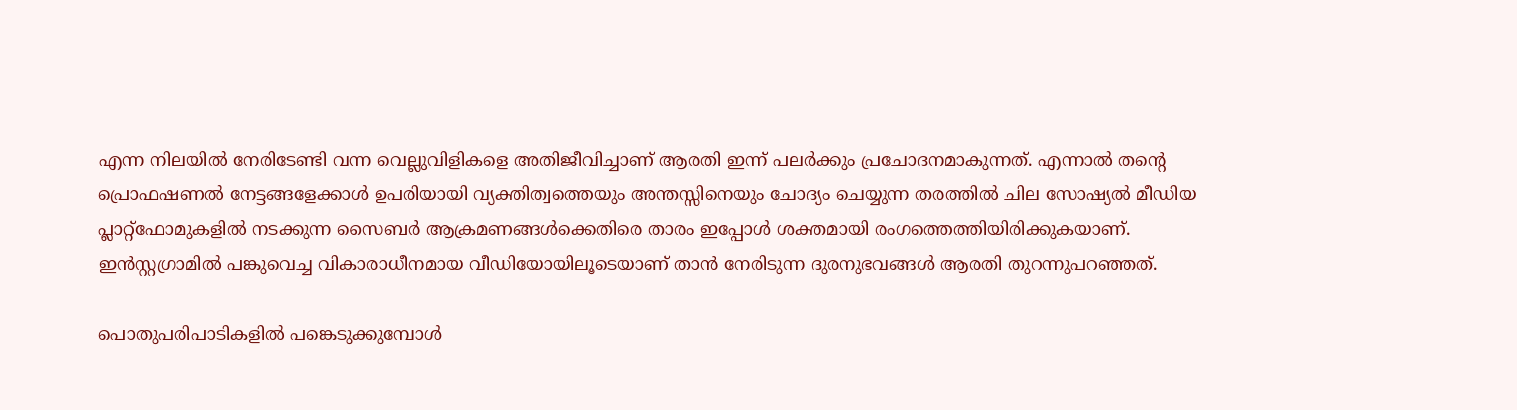എന്ന നിലയിൽ നേരിടേണ്ടി വന്ന വെല്ലുവിളികളെ അതിജീവിച്ചാണ് ആരതി ഇന്ന് പലർക്കും പ്രചോദനമാകുന്നത്. എന്നാൽ തന്റെ പ്രൊഫഷണൽ നേട്ടങ്ങളേക്കാൾ ഉപരിയായി വ്യക്തിത്വത്തെയും അന്തസ്സിനെയും ചോദ്യം ചെയ്യുന്ന തരത്തിൽ ചില സോഷ്യൽ മീഡിയ പ്ലാറ്റ്‌ഫോമുകളിൽ നടക്കുന്ന സൈബർ ആക്രമണങ്ങൾക്കെതിരെ താരം ഇപ്പോൾ ശക്തമായി രംഗത്തെത്തിയിരിക്കുകയാണ്. ഇൻസ്റ്റഗ്രാമിൽ പങ്കുവെച്ച വികാരാധീനമായ വീഡിയോയിലൂടെയാണ് താൻ നേരിടുന്ന ദുരനുഭവങ്ങൾ ആരതി തുറന്നുപറഞ്ഞത്.

പൊതുപരിപാടികളിൽ പങ്കെടുക്കുമ്പോൾ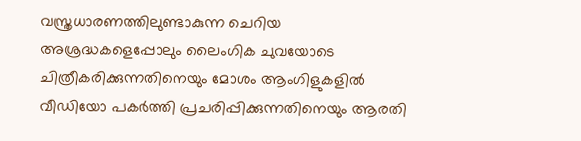വസ്ത്രധാരണത്തിലുണ്ടാകുന്ന ചെറിയ അശ്രദ്ധകളെപ്പോലും ലൈംഗിക ചുവയോടെ ചിത്രീകരിക്കുന്നതിനെയും മോശം ആംഗിളുകളിൽ വീഡിയോ പകർത്തി പ്രചരിപ്പിക്കുന്നതിനെയും ആരതി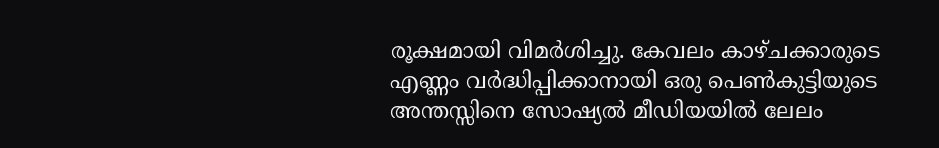രൂക്ഷമായി വിമർശിച്ചു. കേവലം കാഴ്ചക്കാരുടെ എണ്ണം വർദ്ധിപ്പിക്കാനായി ഒരു പെൺകുട്ടിയുടെ അന്തസ്സിനെ സോഷ്യൽ മീഡിയയിൽ ലേലം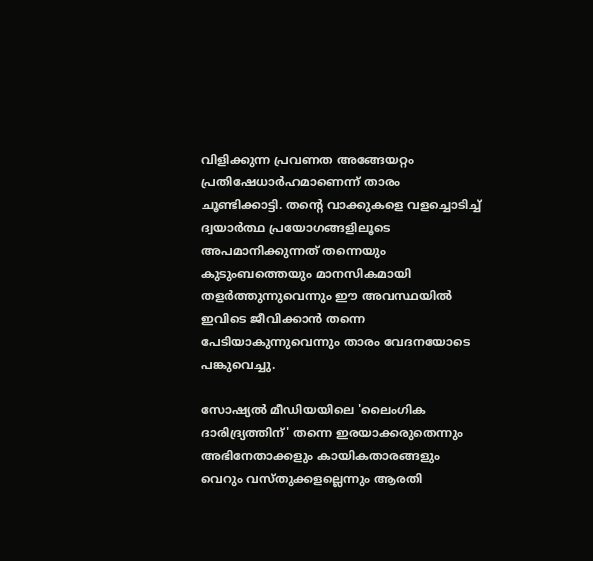വിളിക്കുന്ന പ്രവണത അങ്ങേയറ്റം പ്രതിഷേധാർഹമാണെന്ന് താരം ചൂണ്ടിക്കാട്ടി. തന്റെ വാക്കുകളെ വളച്ചൊടിച്ച് ദ്വയാർത്ഥ പ്രയോഗങ്ങളിലൂടെ അപമാനിക്കുന്നത് തന്നെയും കുടുംബത്തെയും മാനസികമായി തളർത്തുന്നുവെന്നും ഈ അവസ്ഥയിൽ ഇവിടെ ജീവിക്കാൻ തന്നെ പേടിയാകുന്നുവെന്നും താരം വേദനയോടെ പങ്കുവെച്ചു.

സോഷ്യൽ മീഡിയയിലെ 'ലൈംഗിക ദാരിദ്ര്യത്തിന്' തന്നെ ഇരയാക്കരുതെന്നും അഭിനേതാക്കളും കായികതാരങ്ങളും വെറും വസ്തുക്കളല്ലെന്നും ആരതി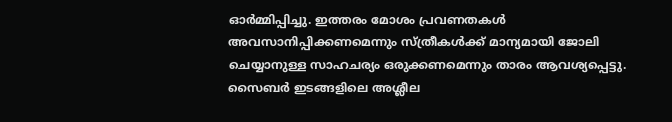ഓർമ്മിപ്പിച്ചു. ഇത്തരം മോശം പ്രവണതകൾ അവസാനിപ്പിക്കണമെന്നും സ്ത്രീകൾക്ക് മാന്യമായി ജോലി ചെയ്യാനുള്ള സാഹചര്യം ഒരുക്കണമെന്നും താരം ആവശ്യപ്പെട്ടു. സൈബർ ഇടങ്ങളിലെ അശ്ലീല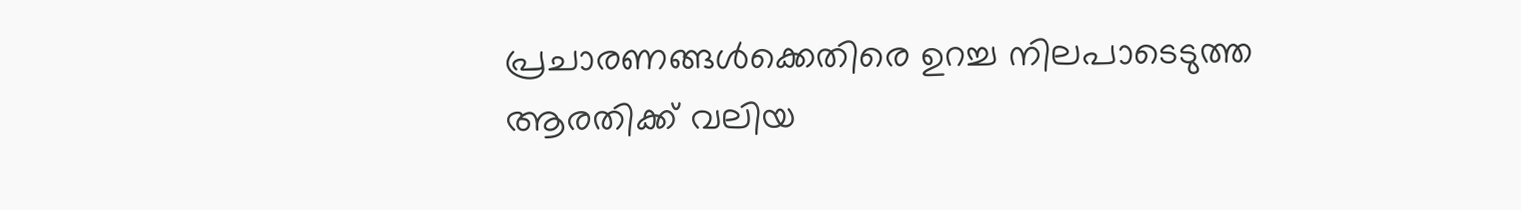പ്രചാരണങ്ങൾക്കെതിരെ ഉറച്ച നിലപാടെടുത്ത ആരതിക്ക് വലിയ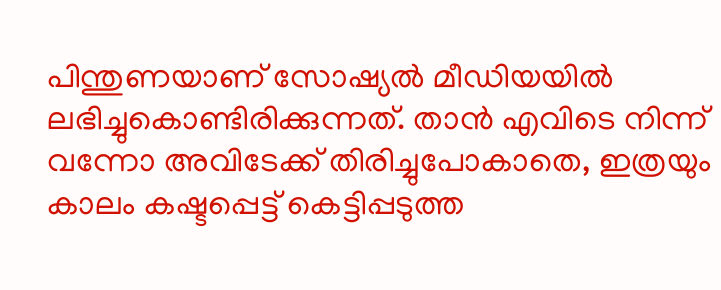പിന്തുണയാണ് സോഷ്യൽ മീഡിയയിൽ ലഭിച്ചുകൊണ്ടിരിക്കുന്നത്. താൻ എവിടെ നിന്ന് വന്നോ അവിടേക്ക് തിരിച്ചുപോകാതെ, ഇത്രയും കാലം കഷ്ടപ്പെട്ട് കെട്ടിപ്പടുത്ത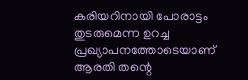കരിയറിനായി പോരാട്ടം തുടരുമെന്ന ഉറച്ച പ്രഖ്യാപനത്തോടെയാണ് ആരതി തന്റെ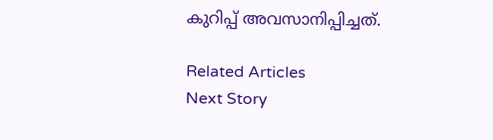കുറിപ്പ് അവസാനിപ്പിച്ചത്.

Related Articles
Next Story